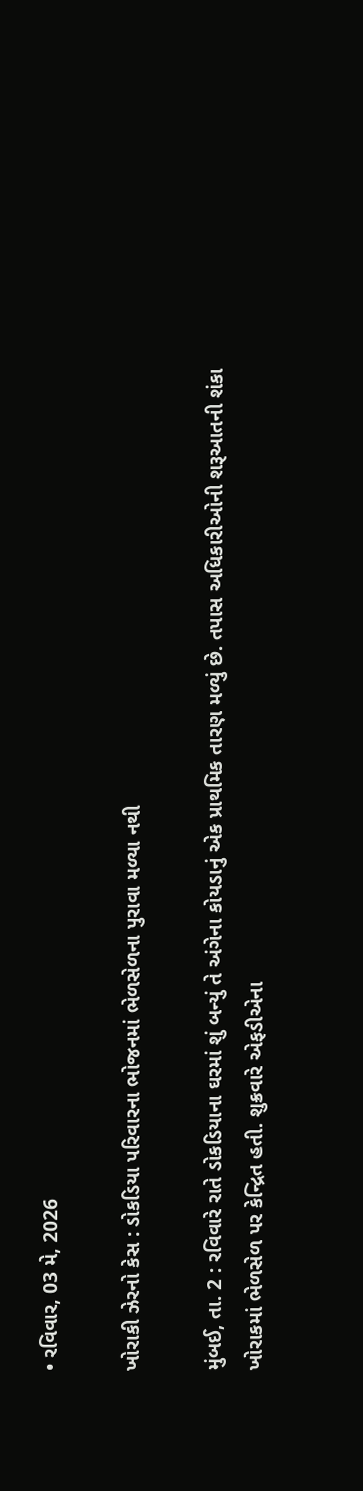• રવિવાર, 03 મે, 2026

ખોરાકી ઝેરનો કેસ : ડોકડિયા પરિવારના ભોજનમાં ભેળસેળના પુરાવા મળ્યા નથી

મુંબઈ, તા. 2 : રવિવારે રાતે ડોકડિયાના ઘરમાં શું બન્યું તે અંગેના કોયડાનું એક પ્રાથમિક તારણ મળ્યું છે. તપાસ અધિકારીઓની શરૂઆતની શંકા ખોરાકમાં ભેળસેળ પર કેન્દ્રિત હતી. શુક્રવારે એફડીએના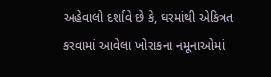અહેવાલો દર્શાવે છે કે, ઘરમાંથી એકિત્રત કરવામાં આવેલા ખોરાકના નમૂનાઓમાં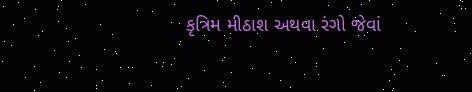કૃત્રિમ મીઠાશ અથવા રંગો જેવાં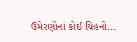ઉમેરણોનાં કોઈ ચિહનો...